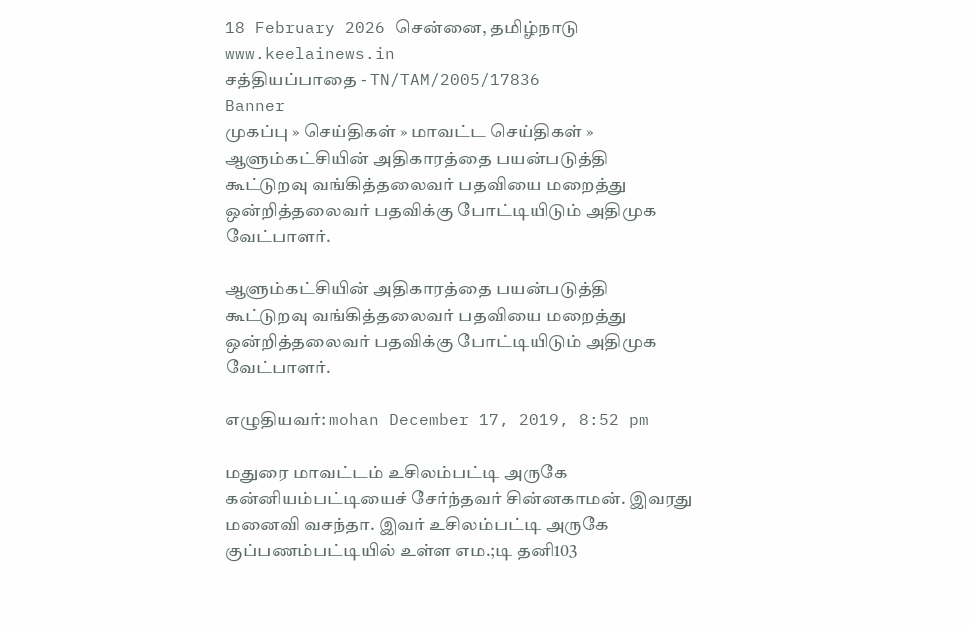18 February 2026 சென்னை, தமிழ்நாடு
www.keelainews.in
சத்தியப்பாதை - TN/TAM/2005/17836
Banner
முகப்பு » செய்திகள் » மாவட்ட செய்திகள் » ஆளும்கட்சியின் அதிகாரத்தை பயன்படுத்தி கூட்டுறவு வங்கித்தலைவர் பதவியை மறைத்து ஒன்றித்தலைவர் பதவிக்கு போட்டியிடும் அதிமுக வேட்பாளர்.

ஆளும்கட்சியின் அதிகாரத்தை பயன்படுத்தி கூட்டுறவு வங்கித்தலைவர் பதவியை மறைத்து ஒன்றித்தலைவர் பதவிக்கு போட்டியிடும் அதிமுக வேட்பாளர்.

எழுதியவர்: mohan December 17, 2019, 8:52 pm

மதுரை மாவட்டம் உசிலம்பட்டி அருகே கன்னியம்பட்டியைச் சேர்ந்தவர் சின்னகாமன். இவரது மனைவி வசந்தா. இவர் உசிலம்பட்டி அருகே குப்பணம்பட்டியில் உள்ள எம.;டி தனி103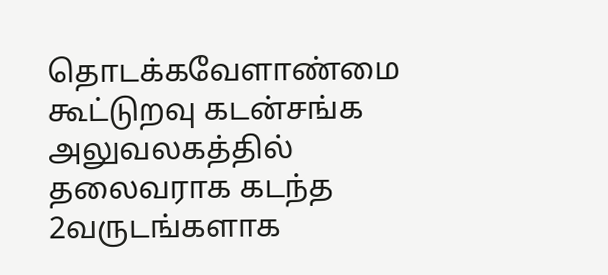தொடக்கவேளாண்மை கூட்டுறவு கடன்சங்க அலுவலகத்தில் தலைவராக கடந்த 2வருடங்களாக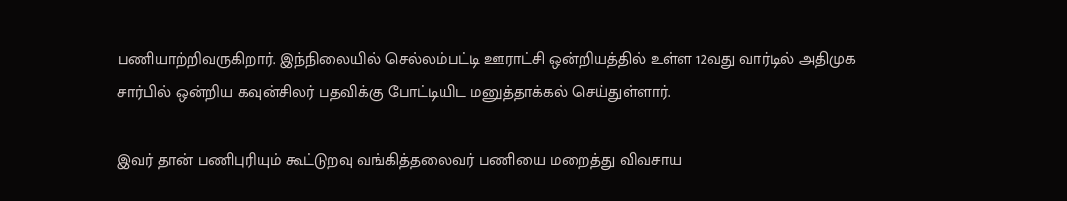பணியாற்றிவருகிறார். இந்நிலையில் செல்லம்பட்டி ஊராட்சி ஒன்றியத்தில் உள்ள 12வது வார்டில் அதிமுக சார்பில் ஒன்றிய கவுன்சிலர் பதவிக்கு போட்டியிட மனுத்தாக்கல் செய்துள்ளார்.

இவர் தான் பணிபுரியும் கூட்டுறவு வங்கித்தலைவர் பணியை மறைத்து விவசாய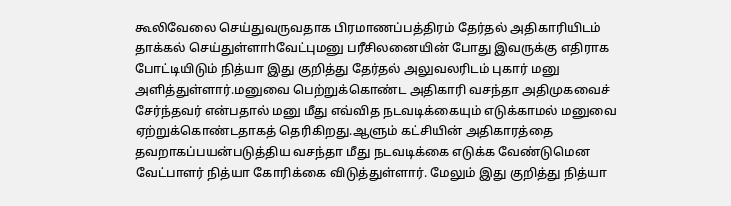கூலிவேலை செய்துவருவதாக பிரமாணப்பத்திரம் தேர்தல் அதிகாரியிடம் தாக்கல் செய்துள்ளாhவேட்புமனு பரீசிலனையின் போது இவருக்கு எதிராக போட்டியிடும் நித்யா இது குறித்து தேர்தல் அலுவலரிடம் புகார் மனு அளித்துள்ளார்.மனுவை பெற்றுக்கொண்ட அதிகாரி வசந்தா அதிமுகவைச் சேர்ந்தவர் என்பதால் மனு மீது எவ்வித நடவடிக்கையும் எடுக்காமல் மனுவை ஏற்றுக்கொண்டதாகத் தெரிகிறது.ஆளும் கட்சியின் அதிகாரத்தை தவறாகப்பயன்படுத்திய வசந்தா மீது நடவடிக்கை எடுக்க வேண்டுமென வேட்பாளர் நித்யா கோரிக்கை விடுத்துள்ளார். மேலும் இது குறித்து நித்யா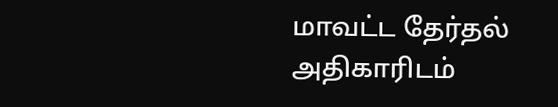மாவட்ட தேர்தல் அதிகாரிடம்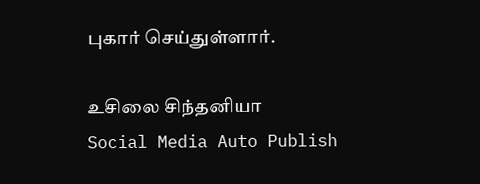புகார் செய்துள்ளார்.

உசிலை சிந்தனியா
Social Media Auto Publish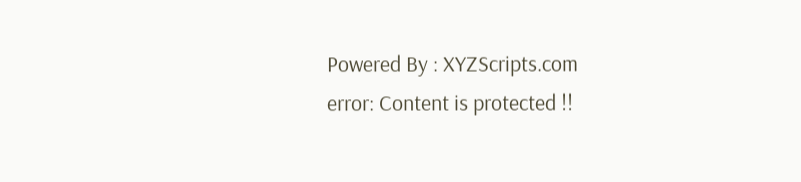Powered By : XYZScripts.com
error: Content is protected !!